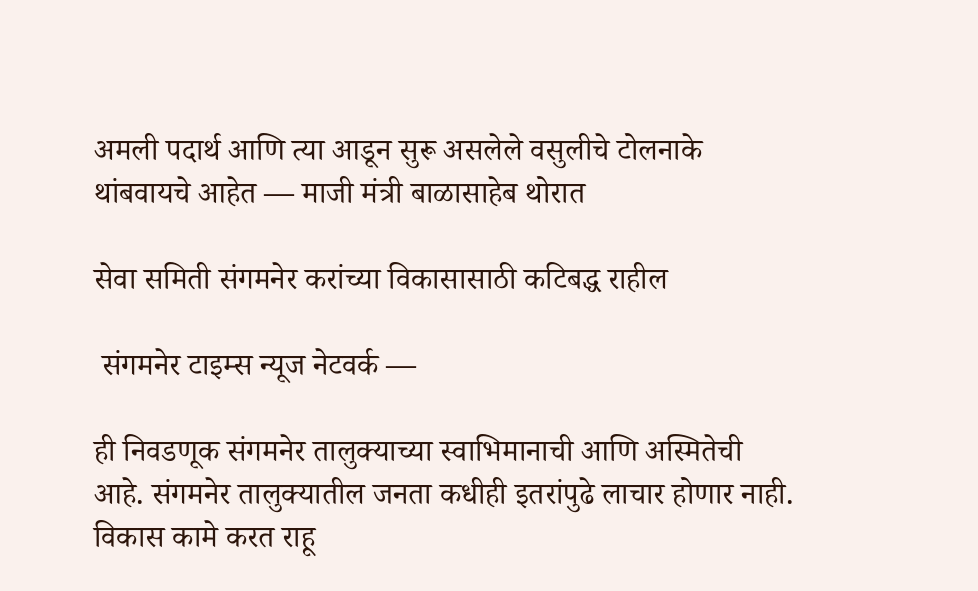अमली पदार्थ आणि त्या आडून सुरू असलेले वसुलीचे टोलनाके थांबवायचे आहेत — माजी मंत्री बाळासाहेब थोरात

सेवा समिती संगमनेर करांच्या विकासासाठी कटिबद्ध राहील

 संगमनेर टाइम्स न्यूज नेटवर्क —

ही निवडणूक संगमनेर तालुक्याच्या स्वाभिमानाची आणि अस्मितेची आहे. संगमनेर तालुक्यातील जनता कधीही इतरांपुढे लाचार होणार नाही. विकास कामे करत राहू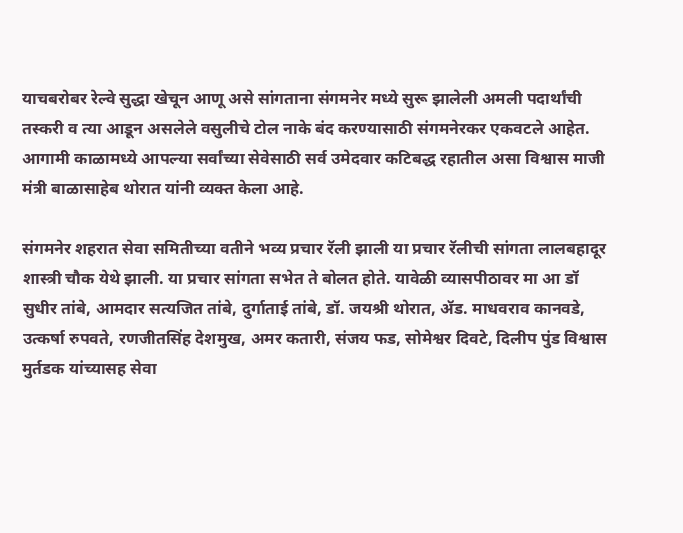याचबरोबर रेल्वे सुद्धा खेचून आणू असे सांगताना संगमनेर मध्ये सुरू झालेली अमली पदार्थांची तस्करी व त्या आडून असलेले वसुलीचे टोल नाके बंद करण्यासाठी संगमनेरकर एकवटले आहेत. आगामी काळामध्ये आपल्या सर्वांच्या सेवेसाठी सर्व उमेदवार कटिबद्ध रहातील असा विश्वास माजी मंत्री बाळासाहेब थोरात यांनी व्यक्त केला आहे.

संगमनेर शहरात सेवा समितीच्या वतीने भव्य प्रचार रॅली झाली या प्रचार रॅलीची सांगता लालबहादूर शास्त्री चौक येथे झाली. या प्रचार सांगता सभेत ते बोलत होते. यावेळी व्यासपीठावर मा आ डॉ सुधीर तांबे, आमदार सत्यजित तांबे, दुर्गाताई तांबे, डॉ. जयश्री थोरात, ॲड. माधवराव कानवडे, उत्कर्षा रुपवते, रणजीतसिंह देशमुख, अमर कतारी, संजय फड, सोमेश्वर दिवटे, दिलीप पुंड विश्वास मुर्तडक यांच्यासह सेवा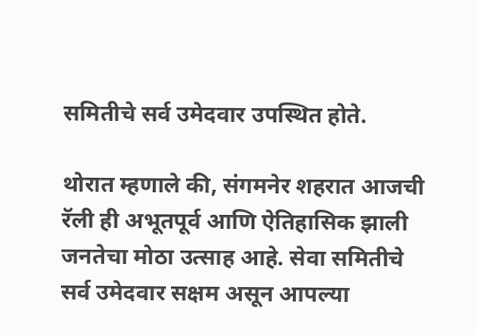समितीचे सर्व उमेदवार उपस्थित होते.

थोरात म्हणाले की, संगमनेर शहरात आजची रॅली ही अभूतपूर्व आणि ऐतिहासिक झाली जनतेचा मोठा उत्साह आहे. सेवा समितीचे सर्व उमेदवार सक्षम असून आपल्या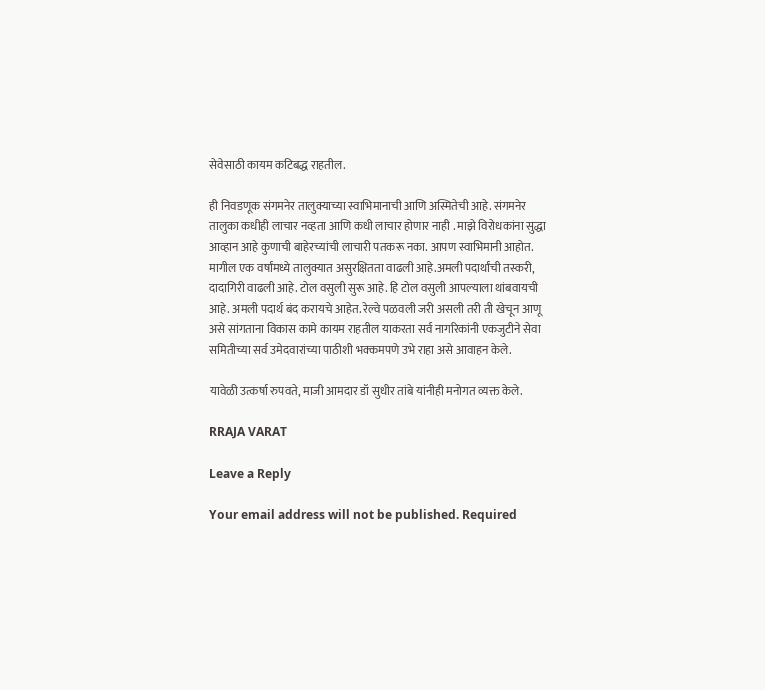सेवेसाठी कायम कटिबद्ध राहतील.

ही निवडणूक संगमनेर तालुक्याच्या स्वाभिमानाची आणि अस्मितेची आहे. संगमनेर तालुका कधीही लाचार नव्हता आणि कधी लाचार होणार नाही . माझे विरोधकांना सुद्धा आव्हान आहे कुणाची बाहेरच्यांची लाचारी पतकरू नका. आपण स्वाभिमानी आहोत. मागील एक वर्षांमध्ये तालुक्यात असुरक्षितता वाढली आहे.अमली पदार्थांची तस्करी, दादागिरी वाढली आहे. टोल वसुली सुरू आहे. हि टोल वसुली आपल्याला थांबवायची आहे. अमली पदार्थ बंद करायचे आहेत. रेल्वे पळवली जरी असली तरी ती खेचून आणू असे सांगताना विकास कामे कायम राहतील याकरता सर्व नागरिकांनी एकजुटीने सेवा समितीच्या सर्व उमेदवारांच्या पाठीशी भक्कमपणे उभे राहा असे आवाहन केले.

यावेळी उत्कर्षा रुपवते, माजी आमदार डॉ सुधीर तांबे यांनीही मनोगत व्यक्त केले.

RRAJA VARAT

Leave a Reply

Your email address will not be published. Required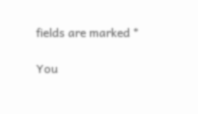fields are marked *

You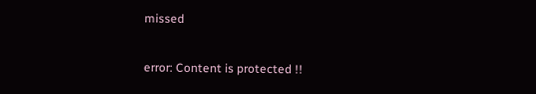missed

error: Content is protected !!